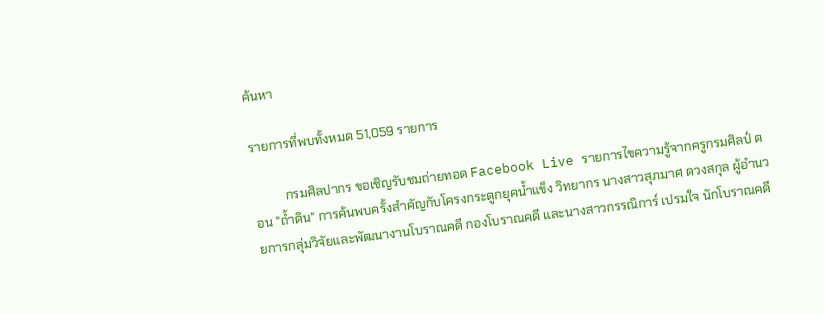ค้นหา

รายการที่พบทั้งหมด 51,059 รายการ

          กรมศิลปากร ขอเชิญรับชมถ่ายทอด Facebook Live รายการไขความรู้จากครูกรมศิลป์ ตอน "ถ้ำดิน" การค้นพบครั้งสำคัญกับโครงกระดูกยุคน้ำแข็ง วิทยากร นางสาวสุภมาศ ดวงสกุล ผู้อำนวยการกลุ่มวิจัยและพัฒนางานโบราณคดี กองโบราณคดี และนางสาวกรรณิการ์ เปรมใจ นักโบราณคดี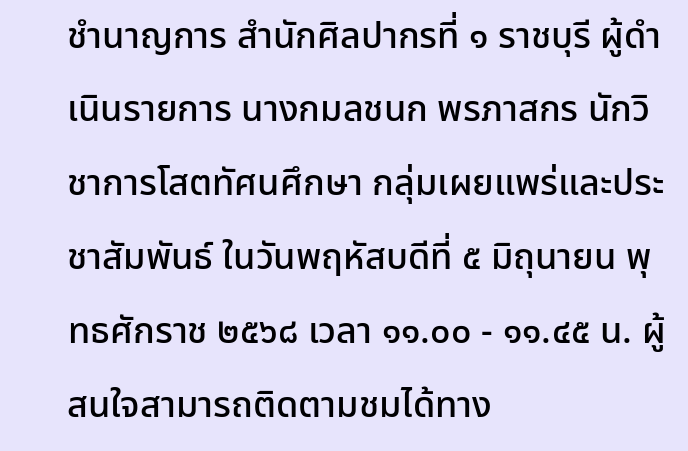ชำนาญการ สำนักศิลปากรที่ ๑ ราชบุรี ผู้ดำเนินรายการ นางกมลชนก พรภาสกร นักวิชาการโสตทัศนศึกษา กลุ่มเผยแพร่และประชาสัมพันธ์ ในวันพฤหัสบดีที่ ๕ มิถุนายน พุทธศักราช ๒๕๖๘ เวลา ๑๑.๐๐ - ๑๑.๔๕ น. ผู้สนใจสามารถติดตามชมได้ทาง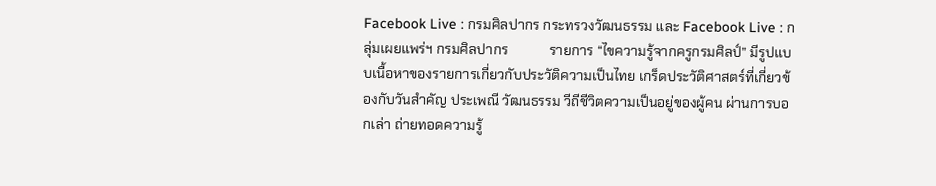Facebook Live : กรมศิลปากร กระทรวงวัฒนธรรม และ Facebook Live : กลุ่มเผยแพร่ฯ กรมศิลปากร            รายการ “ไขความรู้จากครูกรมศิลป์” มีรูปแบบเนื้อหาของรายการเกี่ยวกับประวัติความเป็นไทย เกร็ดประวัติศาสตร์ที่เกี่ยวข้องกับวันสำคัญ ประเพณี วัฒนธรรม วีถีชีวิตความเป็นอยู่ของผู้คน ผ่านการบอกเล่า ถ่ายทอดความรู้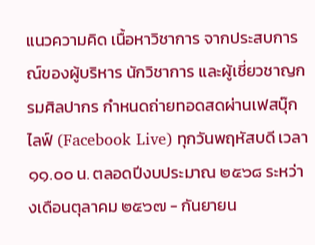แนวความคิด เนื้อหาวิชาการ จากประสบการณ์ของผู้บริหาร นักวิชาการ และผู้เชี่ยวชาญกรมศิลปากร กำหนดถ่ายทอดสดผ่านเฟสบุ๊กไลฟ์ (Facebook Live) ทุกวันพฤหัสบดี เวลา ๑๑.๐๐ น. ตลอดปีงบประมาณ ๒๕๖๘ ระหว่างเดือนตุลาคม ๒๕๖๗ - กันยายน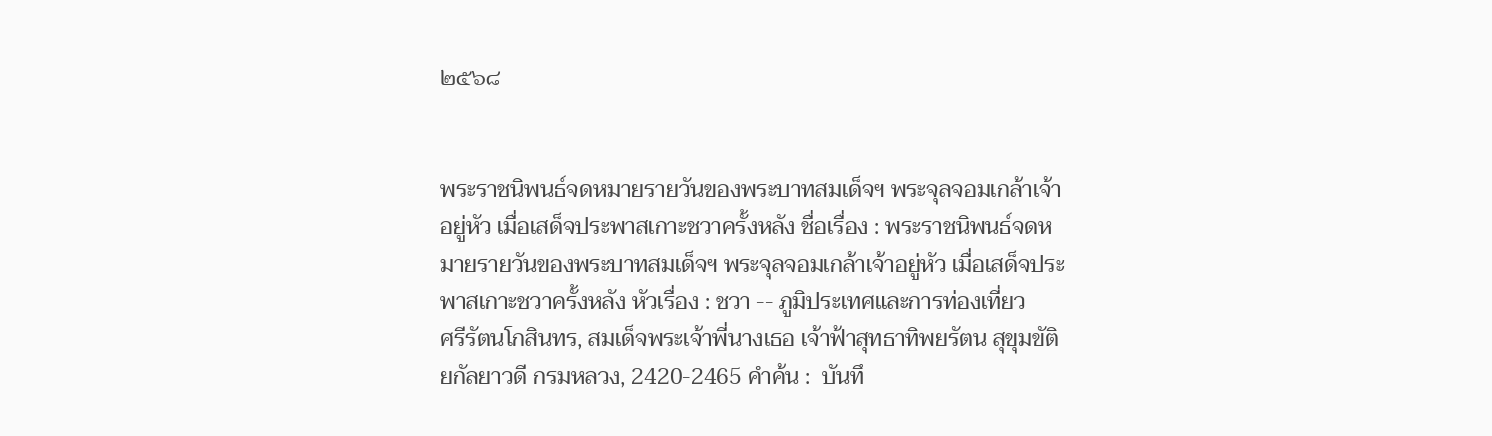๒๕๖๘


พระราชนิพนธ์จดหมายรายวันของพระบาทสมเด็จฯ พระจุลจอมเกล้าเจ้าอยู่หัว เมื่อเสด็จประพาสเกาะชวาครั้งหลัง ชื่อเรื่อง : พระราชนิพนธ์จดหมายรายวันของพระบาทสมเด็จฯ พระจุลจอมเกล้าเจ้าอยู่หัว เมื่อเสด็จประพาสเกาะชวาครั้งหลัง หัวเรื่อง : ชวา -- ภูมิประเทศและการท่องเที่ยว             ศรีรัตนโกสินทร, สมเด็จพระเจ้าพี่นางเธอ เจ้าฟ้าสุทธาทิพยรัตน สุขุมขัติยกัลยาวดี กรมหลวง, 2420-2465 คำค้น :  บันทึ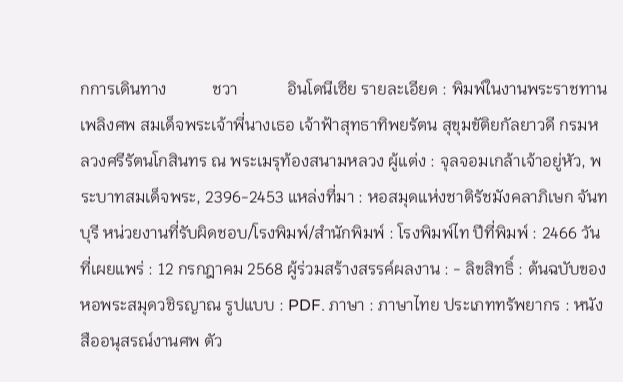กการเดินทาง           ชวา            อินโดนีเซีย รายละเอียด : พิมพ์ในงานพระราชทานเพลิงศพ สมเด็จพระเจ้าพี่นางเธอ เจ้าฟ้าสุทธาทิพยรัตน สุขุมขัติยกัลยาวดี กรมหลวงศรีรัตนโกสินทร ณ พระเมรุท้องสนามหลวง ผู้แต่ง : จุลจอมเกล้าเจ้าอยู่หัว, พระบาทสมเด็จพระ, 2396-2453 แหล่งที่มา : หอสมุดแห่งชาติรัชมังคลาภิเษก จันทบุรี หน่วยงานที่รับผิดชอบ/โรงพิมพ์/สำนักพิมพ์ : โรงพิมพ์ไท ปีที่พิมพ์ : 2466 วันที่เผยแพร่ : 12 กรกฎาคม 2568 ผู้ร่วมสร้างสรรค์ผลงาน : - ลิขสิทธิ์ : ต้นฉบับของหอพระสมุดวชิรญาณ รูปแบบ : PDF. ภาษา : ภาษาไทย ประเภททรัพยากร : หนังสืออนุสรณ์งานศพ ตัว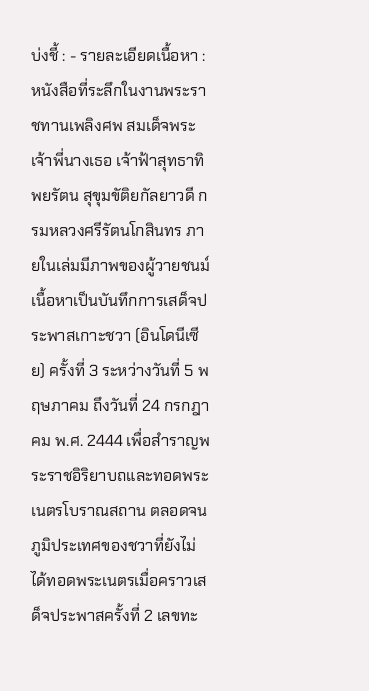บ่งชี้ : - รายละเอียดเนื้อหา : หนังสือที่ระลึกในงานพระราชทานเพลิงศพ สมเด็จพระเจ้าพี่นางเธอ เจ้าฟ้าสุทธาทิพยรัตน สุขุมขัติยกัลยาวดี กรมหลวงศรีรัตนโกสินทร ภายในเล่มมีภาพของผู้วายชนม์ เนื้อหาเป็นบันทึกการเสด็จประพาสเกาะชวา (อินโดนีเซีย) ครั้งที่ 3 ระหว่างวันที่ 5 พฤษภาคม ถึงวันที่ 24 กรกฎาคม พ.ศ. 2444 เพื่อสำราญพระราชอิริยาบถและทอดพระเนตรโบราณสถาน ตลอดจนภูมิประเทศของชวาที่ยังไม่ได้ทอดพระเนตรเมื่อคราวเสด็จประพาสครั้งที่ 2 เลขทะ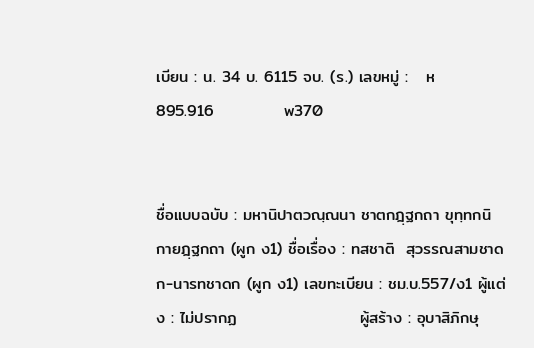เบียน : น. 34 บ. 6115 จบ. (ร.) เลขหมู่ :   ห          895.916            พ370


ชื่อแบบฉบับ : มหานิปาตวณฺณนา ชาตกฎฺฐกถา ขุทฺทกนิกายฎฺฐกถา (ผูก ง1) ชื่อเรื่อง : ทสชาติ  สุวรรณสามชาดก-นารทชาดก (ผูก ง1) เลขทะเบียน : ชม.บ.557/ง1 ผู้แต่ง : ไม่ปรากฏ                     ผู้สร้าง : อุบาสิภิกษุ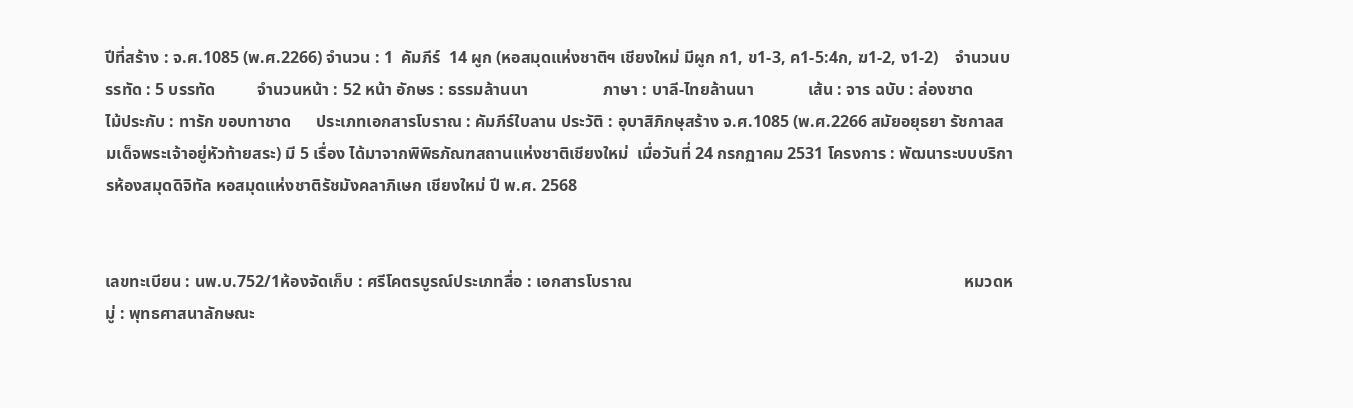ปีที่สร้าง : จ.ศ.1085 (พ.ศ.2266) จำนวน : 1  คัมภีร์  14 ผูก (หอสมุดแห่งชาติฯ เชียงใหม่ มีผูก ก1, ข1-3, ค1-5:4ก, ฆ1-2, ง1-2)    จำนวนบรรทัด : 5 บรรทัด          จำนวนหน้า : 52 หน้า อักษร : ธรรมล้านนา                  ภาษา : บาลี-ไทยล้านนา             เส้น : จาร ฉบับ : ล่องชาด                        ไม้ประกับ : ทารัก ขอบทาชาด      ประเภทเอกสารโบราณ : คัมภีร์ใบลาน ประวัติ : อุบาสิภิกษุสร้าง จ.ศ.1085 (พ.ศ.2266 สมัยอยุธยา รัชกาลสมเด็จพระเจ้าอยู่หัวท้ายสระ) มี 5 เรื่อง ได้มาจากพิพิธภัณฑสถานแห่งชาติเชียงใหม่  เมื่อวันที่ 24 กรกฏาคม 2531 โครงการ : พัฒนาระบบบริการห้องสมุดดิจิทัล หอสมุดแห่งชาติรัชมังคลาภิเษก เชียงใหม่ ปี พ.ศ. 2568


เลขทะเบียน : นพ.บ.752/1ห้องจัดเก็บ : ศรีโคตรบูรณ์ประเภทสื่อ : เอกสารโบราณ                                                                                หมวดหมู่ : พุทธศาสนาลักษณะ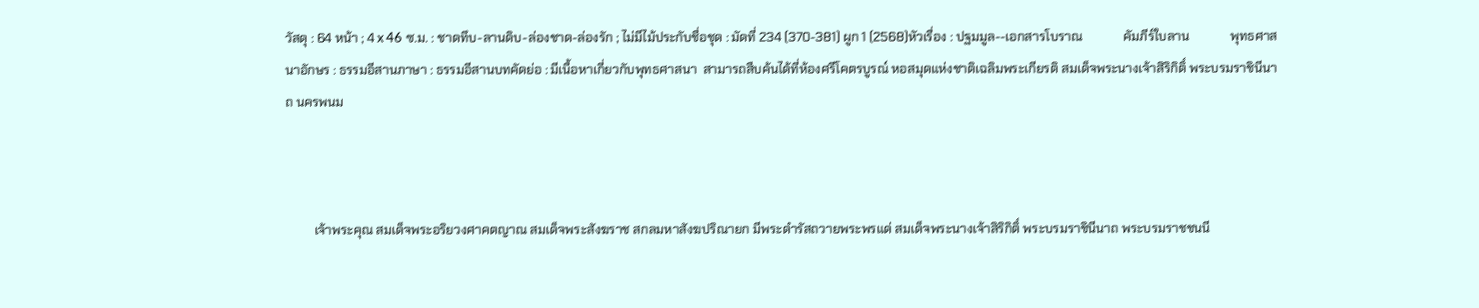วัสดุ : 64 หน้า ; 4 x 46 ซ.ม. : ชาดทึบ-ลานดิบ-ล่องชาด-ล่องรัก ; ไม่มีไม้ประกับชื่อชุด : มัดที่ 234 (370-381) ผูก 1 (2568)หัวเรื่อง : ปฐมมูล--เอกสารโบราณ             คัมภีร์ใบลาน             พุทธศาสนาอักษร : ธรรมอีสานภาษา : ธรรมอีสานบทคัดย่อ : มีเนื้อหาเกี่ยวกับพุทธศาสนา  สามารถสืบค้นได้ที่ห้องศรีโคตรบูรณ์ หอสมุดแห่งชาติเฉลิมพระเกียรติ สมเด็จพระนางเจ้าสิริกิติ์ พระบรมราชินีนาถ นครพนม



         เจ้าพระคุณ สมเด็จพระอริยวงศาคตญาณ สมเด็จพระสังฆราช สกลมหาสังฆปริณายก มีพระดำรัสถวายพระพรแด่ สมเด็จพระนางเจ้าสิริกิติ์ พระบรมราชินีนาถ พระบรมราชชนนี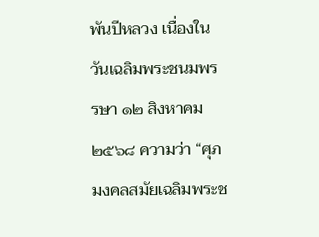พันปีหลวง เนื่องในวันเฉลิมพระชนมพรรษา ๑๒ สิงหาคม ๒๕๖๘ ความว่า “ศุภมงคลสมัยเฉลิมพระช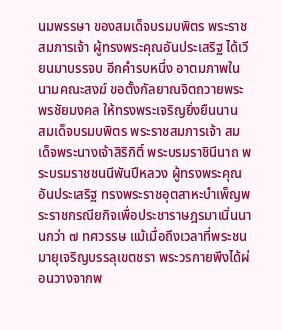นมพรรษา ของสมเด็จบรมบพิตร พระราชสมภารเจ้า ผู้ทรงพระคุณอันประเสริฐ ได้เวียนมาบรรจบ อีกคำรบหนึ่ง อาตมภาพในนามคณะสงฆ์ ขอตั้งกัลยาณจิตถวายพระพรชัยมงคล ให้ทรงพระเจริญยิ่งยืนนาน   สมเด็จบรมบพิตร พระราชสมภารเจ้า สมเด็จพระนางเจ้าสิริกิติ์ พระบรมราชินีนาถ พระบรมราชชนนีพันปีหลวง ผู้ทรงพระคุณอันประเสริฐ ทรงพระราชอุตสาหะบำเพ็ญพระราชกรณียกิจเพื่อประชาราษฎรมาเนิ่นนานกว่า ๗ ทศวรรษ แม้เมื่อถึงเวลาที่พระชนมายุเจริญบรรลุเขตชรา พระวรกายพึงได้ผ่อนวางจากพ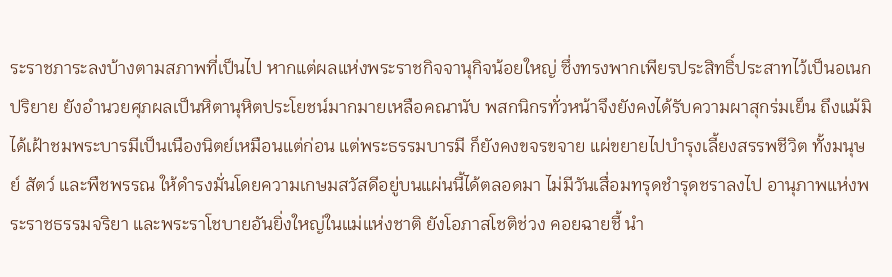ระราชภาระลงบ้างตามสภาพที่เป็นไป หากแต่ผลแห่งพระราชกิจจานุกิจน้อยใหญ่ ซึ่งทรงพากเพียรประสิทธิ์ประสาทไว้เป็นอเนกปริยาย ยังอำนวยศุภผลเป็นหิตานุหิตประโยชน์มากมายเหลือคณานับ พสกนิกรทั่วหน้าจึงยังคงได้รับความผาสุกร่มเย็น ถึงแม้มิได้เฝ้าชมพระบารมีเป็นเนืองนิตย์เหมือนแต่ก่อน แต่พระธรรมบารมี ก็ยังคงขจรขจาย แผ่ขยายไปบำรุงเลี้ยงสรรพชีวิต ทั้งมนุษย์ สัตว์ และพืชพรรณ ให้ดำรงมั่นโดยความเกษมสวัสดีอยู่บนแผ่นนี้ได้ตลอดมา ไม่มีวันเสื่อมทรุดชำรุดชราลงไป อานุภาพแห่งพระราชธรรมจริยา และพระราโชบายอันยิ่งใหญ่ในแม่แห่งชาติ ยังโอภาสโชติช่วง คอยฉายชี้ นำ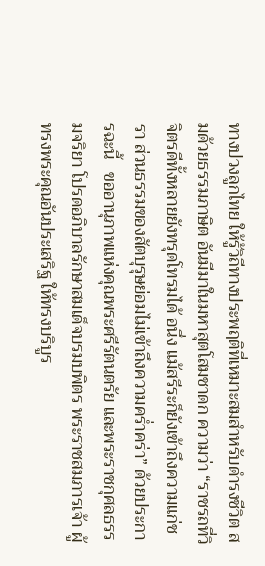ทางปวงลูกไทย ให้รู้วิถีทางประพฤติที่เหมาะสมสำหรับดำรงชีวิต สมด้วยธรรมภาษิต อันมีมาในมหาสุตโสมชาดก ความว่า “ราชรถที่วิจิตรดีทั้งหลายยังทรุดโทรมได้ อนึ่ง แม้สรีระก็ยังเข้าถึงความแก่ชรา ส่วนธรรมของสัตบุรุษย่อมไม่เข้าถึงความคร่ำคร่า” ด้วยประการฉะนี้   ขออานุภาพแห่งคุณพระศรีรัตนตรัย และพระราชกุศลธรรมจริยา โปรดอภิบาลรักษาสมเด็จบรมบพิตร พระราชสมภารเจ้า ผู้ทรงพระคุณอันประเสริฐ ให้ทรงบริบูร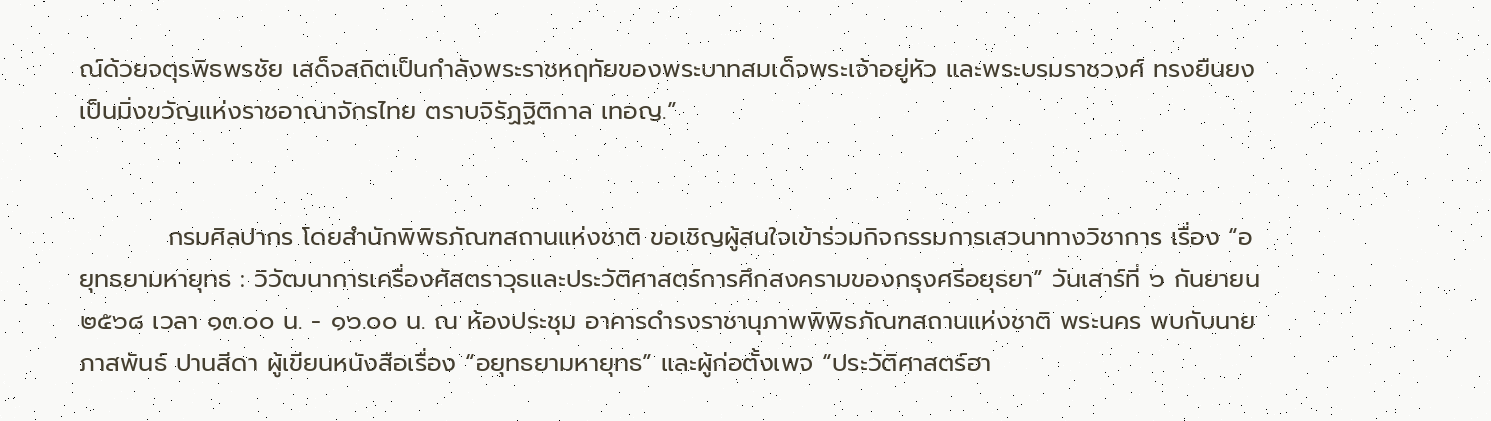ณ์ด้วยจตุรพิธพรชัย เสด็จสถิตเป็นกำลังพระราชหฤทัยของพระบาทสมเด็จพระเจ้าอยู่หัว และพระบรมราชวงศ์ ทรงยืนยงเป็นมิ่งขวัญแห่งราชอาณาจักรไทย ตราบจิรัฏฐิติกาล เทอญ.”


          กรมศิลปากร โดยสำนักพิพิธภัณฑสถานแห่งชาติ ขอเชิญผู้สนใจเข้าร่วมกิจกรรมการเสวนาทางวิชาการ เรื่อง “อยุทธยามหายุทธ : วิวัฒนาการเครื่องศัสตราวุธและประวัติศาสตร์การศึกสงครามของกรุงศรีอยุธยา” วันเสาร์ที่ ๖ กันยายน ๒๕๖๘ เวลา ๑๓.๐๐ น. - ๑๖.๐๐ น. ณ ห้องประชุม อาคารดำรงราชานุภาพพิพิธภัณฑสถานแห่งชาติ พระนคร พบกับนายภาสพันธ์ ปานสีดา ผู้เขียนหนังสือเรื่อง “อยุทธยามหายุทธ” และผู้ก่อตั้งเพจ “ประวัติศาสตร์ฮา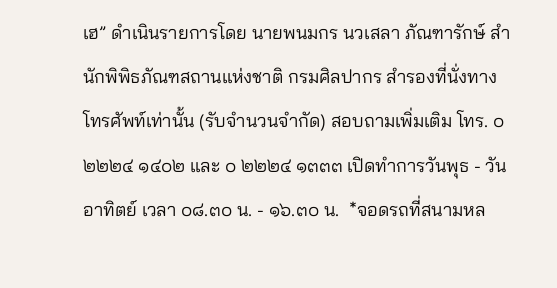เฮ” ดำเนินรายการโดย นายพนมกร นวเสลา ภัณฑารักษ์ สำนักพิพิธภัณฑสถานแห่งชาติ กรมศิลปากร สำรองที่นั่งทางโทรศัพท์เท่านั้น (รับจำนวนจำกัด) สอบถามเพิ่มเติม โทร. ๐ ๒๒๒๔ ๑๔๐๒ และ ๐ ๒๒๒๔ ๑๓๓๓ เปิดทำการวันพุธ - วันอาทิตย์ เวลา ๐๘.๓๐ น. - ๑๖.๓๐ น.  *จอดรถที่สนามหล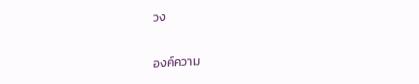วง


องค์ความ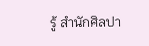รู้ สำนักศิลปา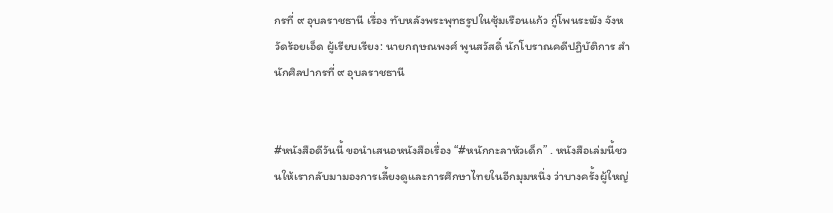กรที่ ๙ อุบลราชธานี เรื่อง ทับหลังพระพุทธรูปในซุ้มเรือนแก้ว กู่โพนระฆัง จังหวัดร้อยเอ็ด ผู้เรียบเรียง: นายกฤษณพงศ์ พูนสวัสดิ์ นักโบราณคดีปฏิบัติการ สำนักศิลปากรที่ ๙ อุบลราชธานี


#หนังสือดีวันนี้ ขอนำเสนอหนังสือเรื่อง “#หนักกะลาหัวเด็ก” . หนังสือเล่มนี้ชวนให้เรากลับมามองการเลี้ยงดูและการศึกษาไทยในอีกมุมหนึ่ง ว่าบางครั้งผู้ใหญ่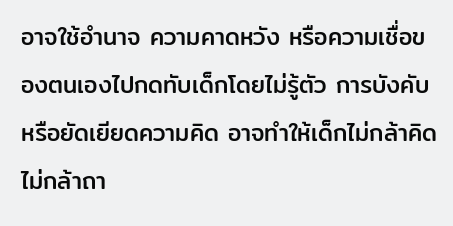อาจใช้อำนาจ ความคาดหวัง หรือความเชื่อของตนเองไปกดทับเด็กโดยไม่รู้ตัว การบังคับหรือยัดเยียดความคิด อาจทำให้เด็กไม่กล้าคิด ไม่กล้าถา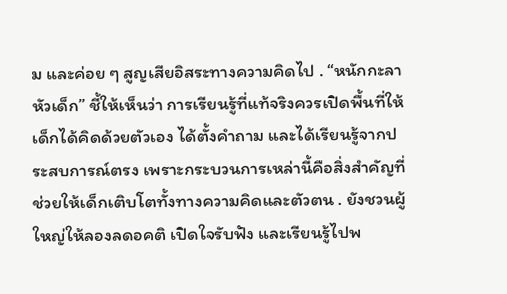ม และค่อย ๆ สูญเสียอิสระทางความคิดไป . “หนักกะลาหัวเด็ก” ชี้ให้เห็นว่า การเรียนรู้ที่แท้จริงควรเปิดพื้นที่ให้เด็กได้คิดด้วยตัวเอง ได้ตั้งคำถาม และได้เรียนรู้จากประสบการณ์ตรง เพราะกระบวนการเหล่านี้คือสิ่งสำคัญที่ช่วยให้เด็กเติบโตทั้งทางความคิดและตัวตน . ยังชวนผู้ใหญ่ให้ลองลดอคติ เปิดใจรับฟัง และเรียนรู้ไปพ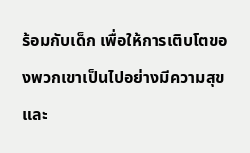ร้อมกับเด็ก เพื่อให้การเติบโตของพวกเขาเป็นไปอย่างมีความสุข และ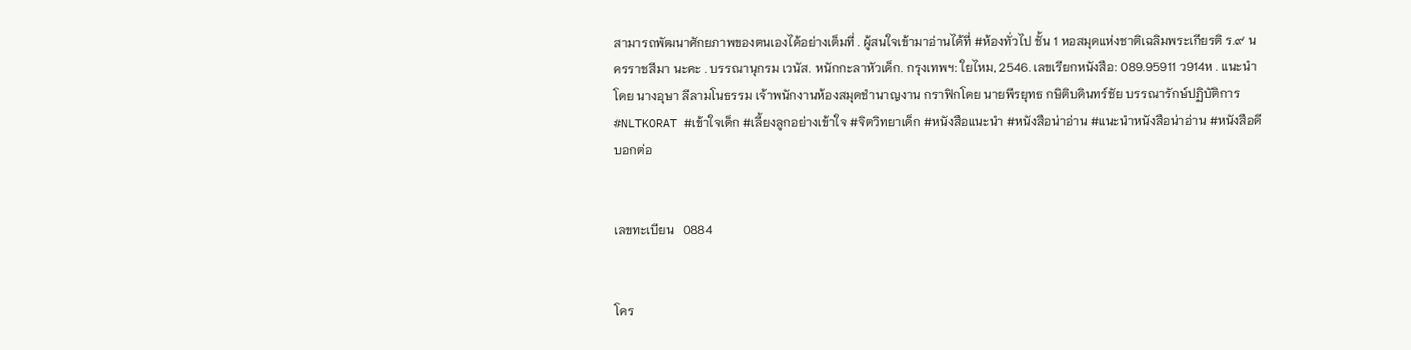สามารถพัฒนาศักยภาพของตนเองได้อย่างเต็มที่ . ผู้สนใจเข้ามาอ่านได้ที่ #ห้องทั่วไป ชั้น 1 หอสมุดแห่งชาติเฉลิมพระเกียรติ ร.๙ นครราชสีมา นะคะ . บรรณานุกรม เวนัส. หนักกะลาหัวเด็ก. กรุงเทพฯ: ใยไหม, 2546. เลขเรียกหนังสือ: 089.95911 ว914ห . แนะนำโดย นางอุษา ลีลามโนธรรม เจ้าพนักงานห้องสมุดชำนาญงาน กราฟิกโดย นายพีรยุทธ กษิติบดินทร์ชัย บรรณารักษ์ปฏิบัติการ #NLTKORAT #เข้าใจเด็ก #เลี้ยงลูกอย่างเข้าใจ #จิตวิทยาเด็ก #หนังสือแนะนำ #หนังสือน่าอ่าน #แนะนําหนังสือน่าอ่าน #หนังสือดีบอกต่อ


เลขทะเบียน   0884


โคร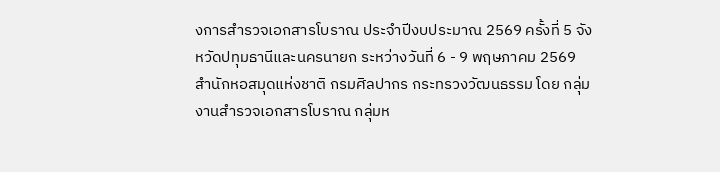งการสำรวจเอกสารโบราณ ประจำปีงบประมาณ 2569 ครั้งที่ 5 จังหวัดปทุมธานีและนครนายก ระหว่างวันที่ 6 - 9 พฤษภาคม 2569 สำนักหอสมุดแห่งชาติ กรมศิลปากร กระทรวงวัฒนธรรม โดย กลุ่มงานสำรวจเอกสารโบราณ กลุ่มห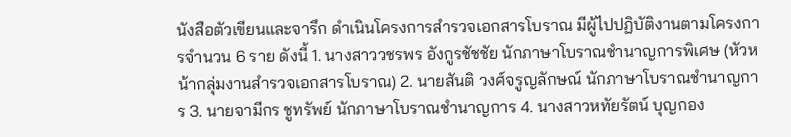นังสือตัวเขียนและจารึก ดำเนินโครงการสำรวจเอกสารโบราณ มีผู้ไปปฏิบัติงานตามโครงการจำนวน 6 ราย ดังนี้ 1. นางสาววชรพร อังกูรชัชชัย นักภาษาโบราณชำนาญการพิเศษ (หัวหน้ากลุ่มงานสำรวจเอกสารโบราณ) 2. นายสันติ วงศ์จรูญลักษณ์ นักภาษาโบราณชำนาญการ 3. นายจามีกร ชูทรัพย์ นักภาษาโบราณชำนาญการ 4. นางสาวหทัยรัตน์ บุญกอง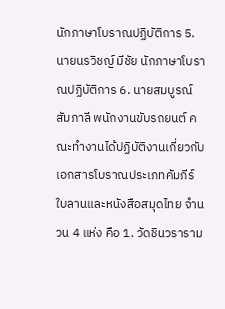นักภาษาโบราณปฏิบัติการ 5. นายนรวิชญ์ มีชัย นักภาษาโบราณปฏิบัติการ 6. นายสมบูรณ์ สัมภาลี พนักงานขับรถยนต์ คณะทำงานได้ปฏิบัติงานเกี่ยวกับเอกสารโบราณประเภทคัมภีร์ใบลานและหนังสือสมุดไทย จำนวน 4 แห่ง คือ 1. วัดชินวราราม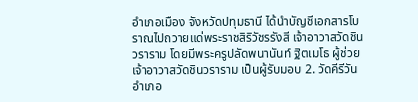อำเภอเมือง จังหวัดปทุมธานี ได้นำบัญชีเอกสารโบราณไปถวายแด่พระราชสิริวัชรรังสี เจ้าอาวาสวัดชินวราราม โดยมีพระครูปลัดพนานันท์ ฐิตเมโธ ผู้ช่วยเจ้าอาวาสวัดชินวราราม เป็นผู้รับมอบ 2. วัดคีรีวัน อำเภอ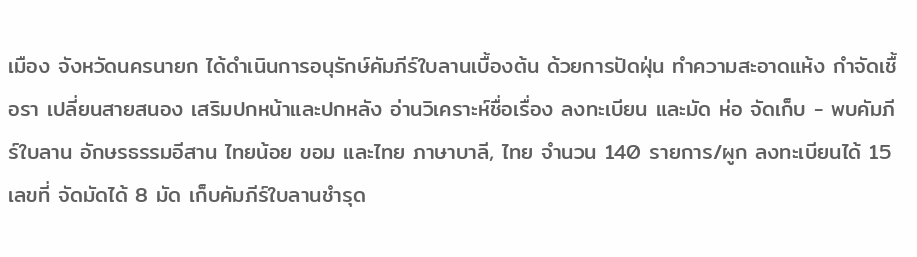เมือง จังหวัดนครนายก ได้ดำเนินการอนุรักษ์คัมภีร์ใบลานเบื้องต้น ด้วยการปัดฝุ่น ทำความสะอาดแห้ง กำจัดเชื้อรา เปลี่ยนสายสนอง เสริมปกหน้าและปกหลัง อ่านวิเคราะห์ชื่อเรื่อง ลงทะเบียน และมัด ห่อ จัดเก็บ - พบคัมภีร์ใบลาน อักษรธรรมอีสาน ไทยน้อย ขอม และไทย ภาษาบาลี, ไทย จำนวน 140 รายการ/ผูก ลงทะเบียนได้ 15 เลขที่ จัดมัดได้ 8 มัด เก็บคัมภีร์ใบลานชำรุด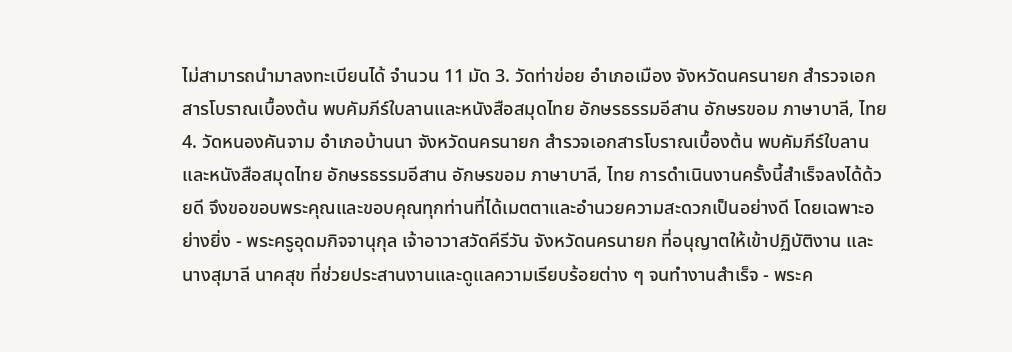ไม่สามารถนำมาลงทะเบียนได้ จำนวน 11 มัด 3. วัดท่าข่อย อำเภอเมือง จังหวัดนครนายก สำรวจเอกสารโบราณเบื้องต้น พบคัมภีร์ใบลานและหนังสือสมุดไทย อักษรธรรมอีสาน อักษรขอม ภาษาบาลี, ไทย 4. วัดหนองคันจาม อำเภอบ้านนา จังหวัดนครนายก สำรวจเอกสารโบราณเบื้องต้น พบคัมภีร์ใบลานและหนังสือสมุดไทย อักษรธรรมอีสาน อักษรขอม ภาษาบาลี, ไทย การดำเนินงานครั้งนี้สำเร็จลงได้ด้วยดี จึงขอขอบพระคุณและขอบคุณทุกท่านที่ได้เมตตาและอำนวยความสะดวกเป็นอย่างดี โดยเฉพาะอย่างยิ่ง - พระครูอุดมกิจจานุกุล เจ้าอาวาสวัดคีรีวัน จังหวัดนครนายก ที่อนุญาตให้เข้าปฏิบัติงาน และนางสุมาลี นาคสุข ที่ช่วยประสานงานและดูแลความเรียบร้อยต่าง ๆ จนทำงานสำเร็จ - พระค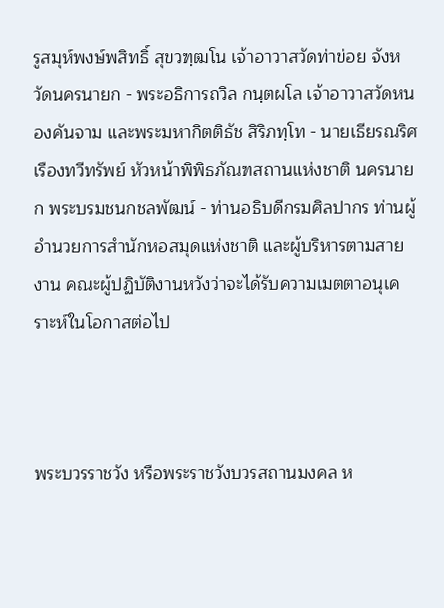รูสมุห์พงษ์พสิทธิ์ สุขวฑฺฒโน เจ้าอาวาสวัดท่าข่อย จังหวัดนครนายก - พระอธิการถวิล กนฺตผโล เจ้าอาวาสวัดหนองคันจาม และพระมหากิตติธัช สิริภทฺโท - นายเธียรณริศ เรืองทวีทรัพย์ หัวหน้าพิพิธภัณฑสถานแห่งชาติ นครนายก พระบรมชนกชลพัฒน์ - ท่านอธิบดีกรมศิลปากร ท่านผู้อำนวยการสำนักหอสมุดแห่งชาติ และผู้บริหารตามสายงาน คณะผู้ปฏิบัติงานหวังว่าจะได้รับความเมตตาอนุเคราะห์ในโอกาสต่อไป



พระบวรราชวัง หรือพระราชวังบวรสถานมงคล ห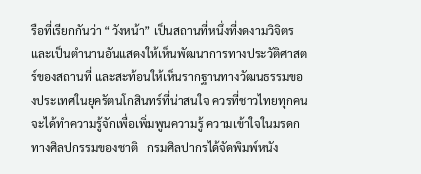รือที่เรียกกันว่า “วังหน้า” เป็นสถานที่หนึ่งที่งดงามวิจิตร และเป็นตำนานอันแสดงให้เห็นพัฒนาการทางประวัติศาสตร์ของสถานที่ และสะท้อนให้เห็นรากฐานทางวัฒนธรรมของประเทศในยุครัตนโกสินทร์ที่น่าสนใจ ควรที่ชาวไทยทุกคนจะได้ทำความรู้จักเพื่อเพิ่มพูนความรู้ ความเข้าใจในมรดกทางศิลปกรรมของชาติ   กรมศิลปากรได้จัดพิมพ์หนัง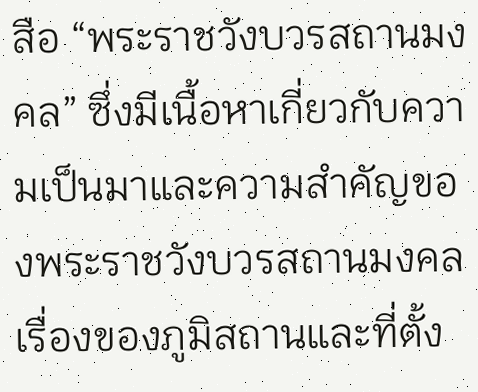สือ “พระราชวังบวรสถานมงคล” ซึ่งมีเนื้อหาเกี่ยวกับความเป็นมาและความสำคัญของพระราชวังบวรสถานมงคล เรื่องของภูมิสถานและที่ตั้ง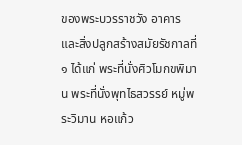ของพระบวรราชวัง อาคารและสิ่งปลูกสร้างสมัยรัชกาลที่ ๑ ได้แก่ พระที่นั่งศิวโมกขพิมาน พระที่นั่งพุทไธสวรรย์ หมู่พระวิมาน หอแก้ว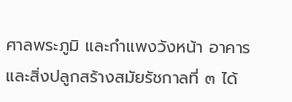ศาลพระภูมิ และกำแพงวังหน้า อาคารและสิ่งปลูกสร้างสมัยรัชกาลที่ ๓ ได้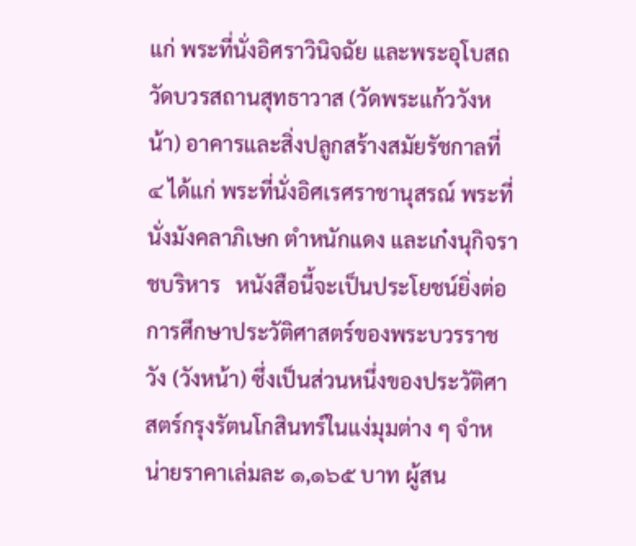แก่ พระที่นั่งอิศราวินิจฉัย และพระอุโบสถวัดบวรสถานสุทธาวาส (วัดพระแก้ววังหน้า) อาคารและสิ่งปลูกสร้างสมัยรัชกาลที่ ๔ ได้แก่ พระที่นั่งอิศเรศราชานุสรณ์ พระที่นั่งมังคลาภิเษก ตำหนักแดง และเก๋งนุกิจราชบริหาร   หนังสือนี้จะเป็นประโยชน์ยิ่งต่อการศึกษาประวัติศาสตร์ของพระบวรราชวัง (วังหน้า) ซึ่งเป็นส่วนหนึ่งของประวัติศาสตร์กรุงรัตนโกสินทร์ในแง่มุมต่าง ๆ จำหน่ายราคาเล่มละ ๑,๑๖๕ บาท ผู้สน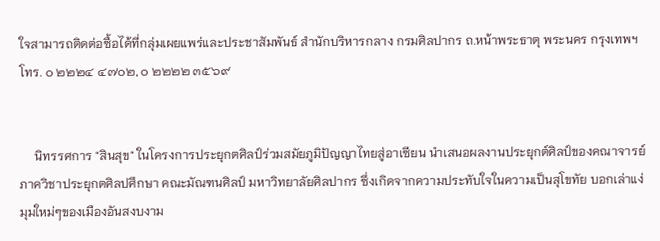ใจสามารถติดต่อซื้อได้ที่กลุ่มเผยแพร่และประชาสัมพันธ์ สำนักบริหารกลาง กรมศิลปากร ถ.หน้าพระธาตุ พระนคร กรุงเทพฯ โทร. ๐ ๒๒๒๔ ๔๗๐๒, ๐ ๒๒๒๒ ๓๕๖๙


     นิทรรศการ "สินสุข" ในโครงการประยุกตศิลป์ร่วมสมัยภูมิปัญญาไทยสู่อาเซียน นำเสนอผลงานประยุกต์ศิลป์ของคณาจารย์ภาควิชาประยุกตศิลปศึกษา คณะมัณฑนศิลป์ มหาวิทยาลัยศิลปากร ซึ่งเกิดจากความประทับใจในความเป็นสุโขทัย บอกเล่าแง่มุมใหม่ๆของเมืองอันสงบงาม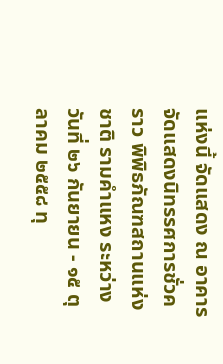แห่งนี้ จัดแสดง ณ อาคารจัดแสดงนิทรรศการชั่วคราว พิพิธภัณฑสถานแห่งชาติ รามคำแหง ระหว่างวันที่ ๒๖ กันยายน - ๑๕ ตุลาคม ๒๕๕๘ ทุ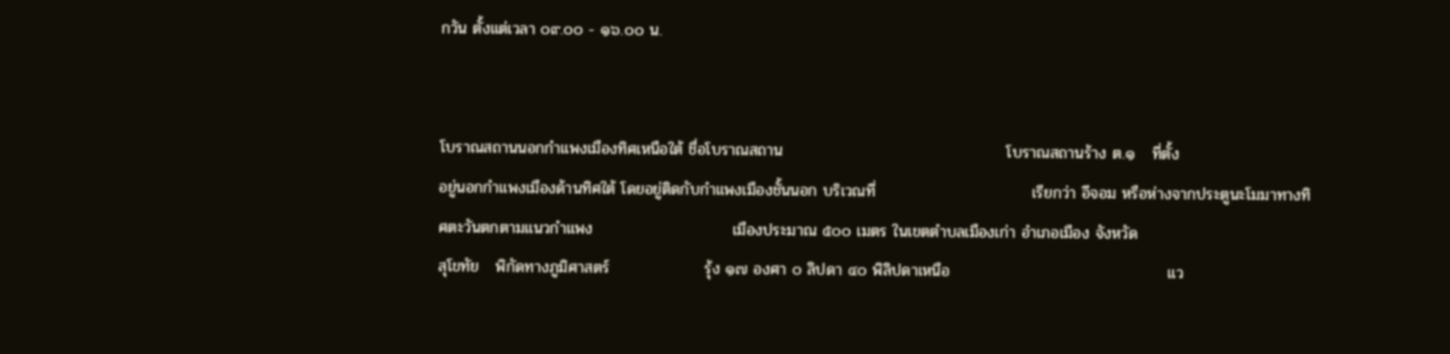กวัน ตั้งแต่เวลา ๐๙.๐๐ - ๑๖.๐๐ น.


โบราณสถานนอกกำแพงเมืองทิศเหนือใต้ ชื่อโบราณสถาน                                        โบราณสถานร้าง ต.๑   ที่ตั้ง                                  อยู่นอกกำแพงเมืองด้านทิศใต้ โดยอยู่ติดกับกำแพงเมืองชั้นนอก บริเวณที่                            เรียกว่า อีจอม หรือห่างจากประตูนะโมมาทางทิศตะวันตกตามแนวกำแพง                         เมืองประมาณ ๕๐๐ เมตร ในเขตตำบลเมืองเก่า อำเภอเมือง จังหวัด                                    สุโขทัย   พิกัดทางภูมิศาสตร์                 รุ้ง ๑๗ องศา ๐ ลิปดา ๔๐ พิลิปดาเหนือ                                       แว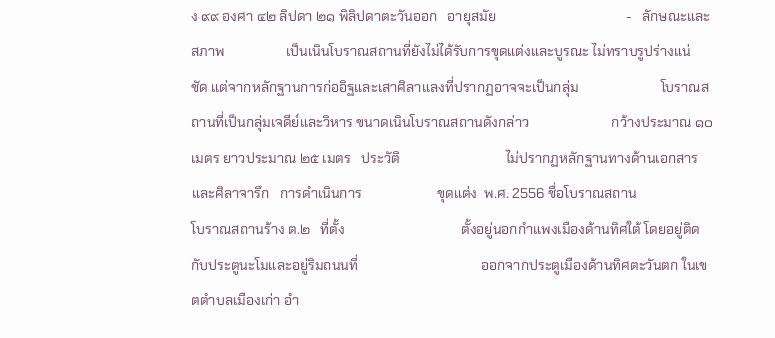ง ๙๙ องศา ๔๒ ลิปดา ๒๑ พิลิปดาตะวันออก   อายุสมัย                                      -   ลักษณะและสภาพ                  เป็นเนินโบราณสถานที่ยังไม่ได้รับการขุดแต่งและบูรณะ ไม่ทราบรูปร่างแน่                         ชัด แต่จากหลักฐานการก่ออิฐและเสาศิลาแลงที่ปรากฏอาจจะเป็นกลุ่ม                        โบราณสถานที่เป็นกลุ่มเจดีย์และวิหาร ขนาดเนินโบราณสถานดังกล่าว                        กว้างประมาณ ๑๐ เมตร ยาวประมาณ ๒๕ เมตร   ประวัติ                               ไม่ปรากฏหลักฐานทางด้านเอกสารและศิลาจารึก   การดำเนินการ                      ขุดแต่ง  พ.ศ. 2556 ชื่อโบราณสถาน                              โบราณสถานร้าง ต.๒   ที่ตั้ง                                  ตั้งอยู่นอกกำแพงเมืองด้านทิศใต้ โดยอยู่ติดกับประตูนะโมและอยู่ริมถนนที่                                    ออกจากประตูเมืองด้านทิศตะวันตก ในเขตตำบลเมืองเก่า อำ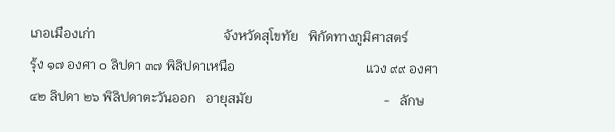เภอเมืองเก่า                                      จังหวัดสุโขทัย   พิกัดทางภูมิศาสตร์                  รุ้ง ๑๗ องศา ๐ ลิปดา ๓๗ พิลิปดาเหนือ                                       แวง ๙๙ องศา ๔๒ ลิปดา ๒๖ พิลิปดาตะวันออก   อายุสมัย                                       -   ลักษ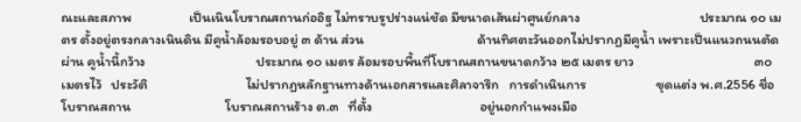ณะและสภาพ                  เป็นเนินโบราณสถานก่ออิฐ ไม่ทราบรูปร่างแน่ชัด มีขนาดเส้นผ่าศูนย์กลาง                                      ประมาณ ๑๐ เมตร ตั้งอยู่ตรงกลางเนินดิน มีคูน้ำล้อมรอบอยู่ ๓ ด้าน ส่วน                                    ด้านทิศตะวันออกไม่ปรากฏมีคูน้ำ เพราะเป็นแนวถนนตัดผ่าน คูน้ำนี้กว้าง                                   ประมาณ ๑๐ เมตร ล้อมรอบพื้นที่โบราณสถานขนาดกว้าง ๒๕ เมตร ยาว                                      ๓๐ เมตรไว้   ประวัติ                               ไม่ปรากฏหลักฐานทางด้านเอกสารและศิลาจารึก   การดำเนินการ                      ขุดแต่ง พ.ศ.2556 ชื่อโบราณสถาน                              โบราณสถานร้าง ต.๓   ที่ตั้ง                                  อยู่นอกกำแพงเมือ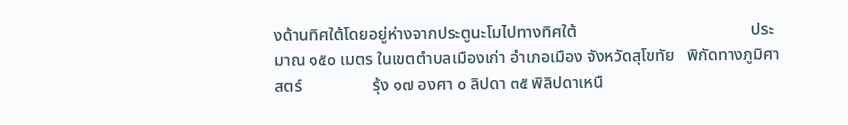งด้านทิศใต้โดยอยู่ห่างจากประตูนะโมไปทางทิศใต้                                          ประมาณ ๑๕๐ เมตร ในเขตตำบลเมืองเก่า อำเภอเมือง จังหวัดสุโขทัย   พิกัดทางภูมิศาสตร์                 รุ้ง ๑๗ องศา ๐ ลิปดา ๓๕ พิลิปดาเหนื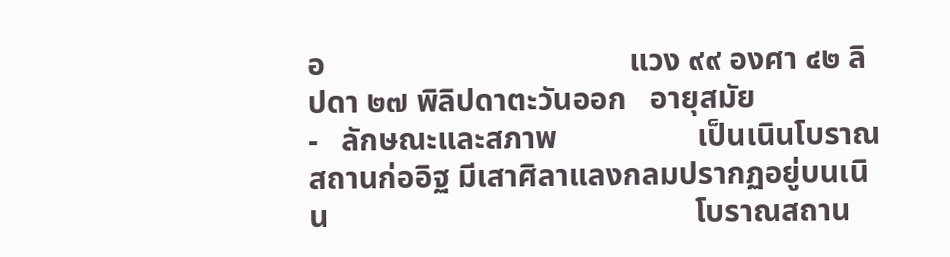อ                                       แวง ๙๙ องศา ๔๒ ลิปดา ๒๗ พิลิปดาตะวันออก   อายุสมัย                                      -   ลักษณะและสภาพ                  เป็นเนินโบราณสถานก่ออิฐ มีเสาศิลาแลงกลมปรากฏอยู่บนเนิน                                               โบราณสถาน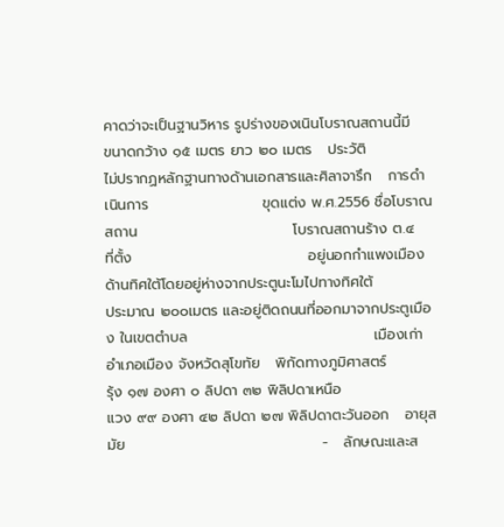คาดว่าจะเป็นฐานวิหาร รูปร่างของเนินโบราณสถานนี้มี                                        ขนาดกว้าง ๑๕ เมตร ยาว ๒๐ เมตร   ประวัติ                               ไม่ปรากฏหลักฐานทางด้านเอกสารและศิลาจารึก   การดำเนินการ                      ขุดแต่ง พ.ศ.2556 ชื่อโบราณสถาน                              โบราณสถานร้าง ต.๔   ที่ตั้ง                                  อยู่นอกกำแพงเมืองด้านทิศใต้โดยอยู่ห่างจากประตูนะโมไปทางทิศใต้                                          ประมาณ ๒๐๐เมตร และอยู่ติดถนนที่ออกมาจากประตูเมือง ในเขตตำบล                                    เมืองเก่า อำเภอเมือง จังหวัดสุโขทัย   พิกัดทางภูมิศาสตร์                 รุ้ง ๑๗ องศา ๐ ลิปดา ๓๒ พิลิปดาเหนือ                                       แวง ๙๙ องศา ๔๒ ลิปดา ๒๗ พิลิปดาตะวันออก   อายุสมัย                                      -   ลักษณะและส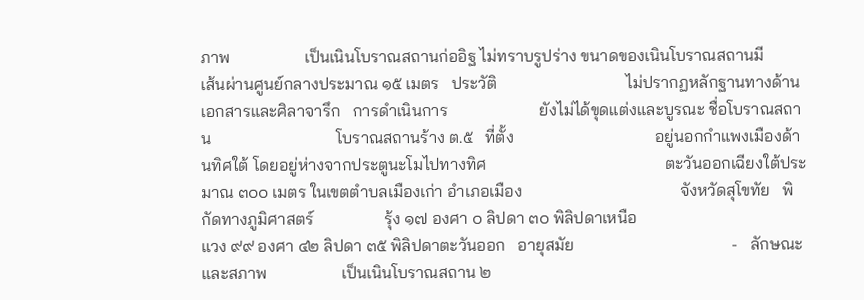ภาพ                  เป็นเนินโบราณสถานก่ออิฐ ไม่ทราบรูปร่าง ขนาดของเนินโบราณสถานมี                  เส้นผ่านศูนย์กลางประมาณ ๑๕ เมตร   ประวัติ                               ไม่ปรากฏหลักฐานทางด้านเอกสารและศิลาจารึก   การดำเนินการ                      ยังไม่ได้ขุดแต่งและบูรณะ ชื่อโบราณสถาน                              โบราณสถานร้าง ต.๕   ที่ตั้ง                                  อยู่นอกกำแพงเมืองด้านทิศใต้ โดยอยู่ห่างจากประตูนะโมไปทางทิศ                                           ตะวันออกเฉียงใต้ประมาณ ๓๐๐ เมตร ในเขตตำบลเมืองเก่า อำเภอเมือง                                      จังหวัดสุโขทัย   พิกัดทางภูมิศาสตร์                 รุ้ง ๑๗ องศา ๐ ลิปดา ๓๐ พิลิปดาเหนือ                                       แวง ๙๙ องศา ๔๒ ลิปดา ๓๕ พิลิปดาตะวันออก   อายุสมัย                                      -   ลักษณะและสภาพ                  เป็นเนินโบราณสถาน ๒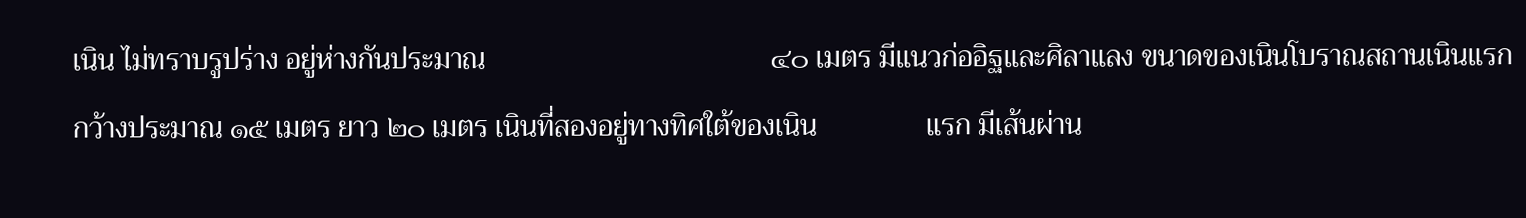เนิน ไม่ทราบรูปร่าง อยู่ห่างกันประมาณ                                       ๔๐ เมตร มีแนวก่ออิฐและศิลาแลง ขนาดของเนินโบราณสถานเนินแรก                   กว้างประมาณ ๑๕ เมตร ยาว ๒๐ เมตร เนินที่สองอยู่ทางทิศใต้ของเนิน               แรก มีเส้นผ่าน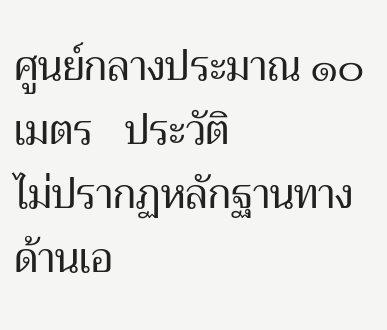ศูนย์กลางประมาณ ๑๐ เมตร   ประวัติ                               ไม่ปรากฏหลักฐานทางด้านเอ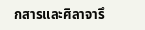กสารและศิลาจารึ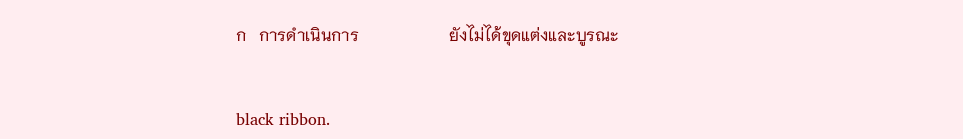ก   การดำเนินการ                      ยังไม่ได้ขุดแต่งและบูรณะ


black ribbon.